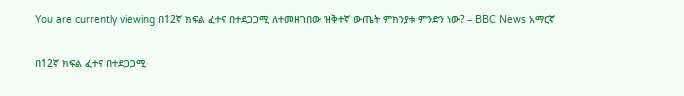You are currently viewing በ12ኛ ክፍል ፈተና በተደጋጋሚ ለተመዘገበው ዝቅተኛ ውጤት ምክንያቱ ምንድን ነው? – BBC News አማርኛ

በ12ኛ ክፍል ፈተና በተደጋጋሚ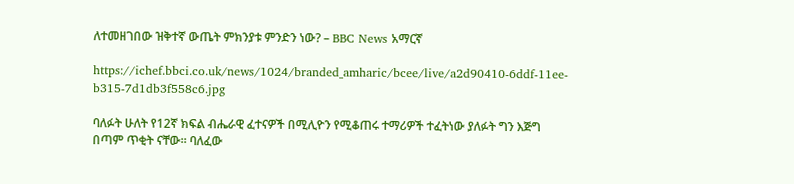ለተመዘገበው ዝቅተኛ ውጤት ምክንያቱ ምንድን ነው? – BBC News አማርኛ

https://ichef.bbci.co.uk/news/1024/branded_amharic/bcee/live/a2d90410-6ddf-11ee-b315-7d1db3f558c6.jpg

ባለፉት ሁለት የ12ኛ ክፍል ብሔራዊ ፈተናዎች በሚሊዮን የሚቆጠሩ ተማሪዎች ተፈትነው ያለፉት ግን እጅግ በጣም ጥቂት ናቸው። ባለፈው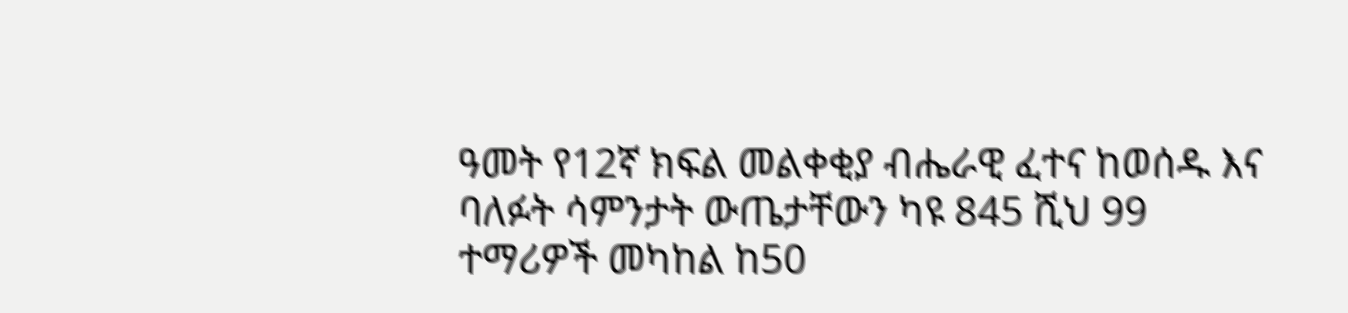ዓመት የ12ኛ ክፍል መልቀቂያ ብሔራዊ ፈተና ከወሰዱ እና ባለፉት ሳምንታት ውጤታቸውን ካዩ 845 ሺህ 99 ተማሪዎች መካከል ከ50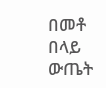በመቶ በላይ ውጤት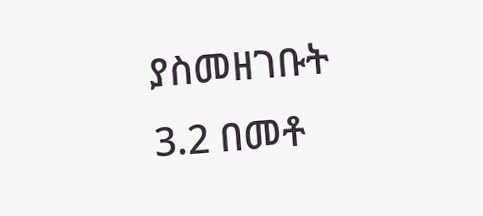ያስመዘገቡት 3.2 በመቶ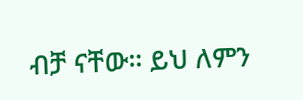ብቻ ናቸው። ይህ ለምን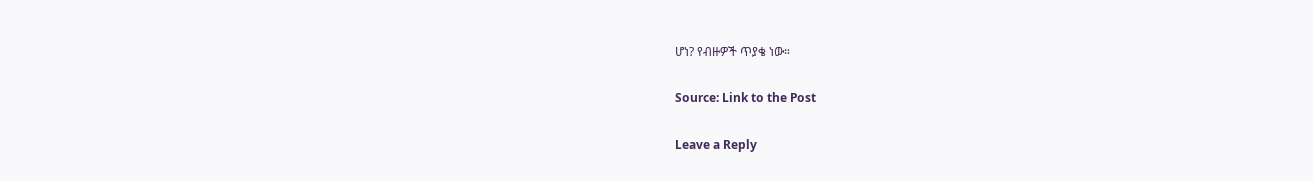ሆነ? የብዙዎች ጥያቄ ነው።

Source: Link to the Post

Leave a Reply